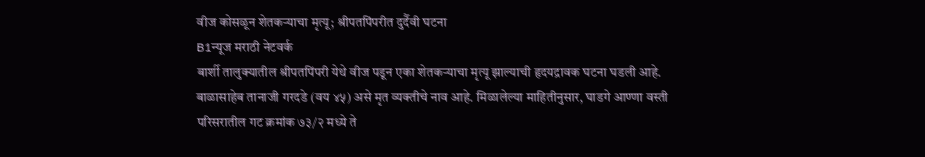वीज कोसळून शेतकऱ्याचा मृत्यू; श्रीपतपिंपरीत दुर्दैवी घटना
B1न्यूज मराठी नेटवर्क
बार्शी तालुक्यातील श्रीपतपिंपरी येथे वीज पडून एका शेतकऱ्याचा मृत्यू झाल्याची हृदयद्रावक घटना घडली आहे. बाळासाहेब तानाजी गरदडे (वय ४५) असे मृत व्यक्तीचे नाव आहे. मिळालेल्या माहितीनुसार, घाडगे आण्णा वस्ती परिसरातील गट क्रमांक ७३/२ मध्ये ते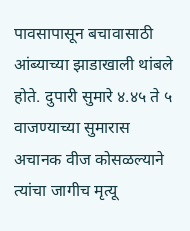पावसापासून बचावासाठी आंब्याच्या झाडाखाली थांबले होते. दुपारी सुमारे ४.४५ ते ५ वाजण्याच्या सुमारास अचानक वीज कोसळल्याने त्यांचा जागीच मृत्यू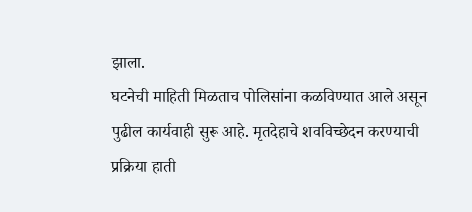झाला.
घटनेची माहिती मिळताच पोलिसांना कळविण्यात आले असून पुढील कार्यवाही सुरू आहे. मृतदेहाचे शवविच्छेदन करण्याची प्रक्रिया हाती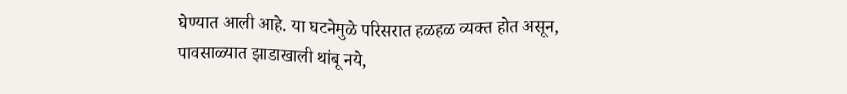घेण्यात आली आहे. या घटनेमुळे परिसरात हळहळ व्यक्त होत असून, पावसाळ्यात झाडाखाली थांबू नये,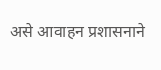असे आवाहन प्रशासनाने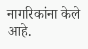नागरिकांना केले आहे.